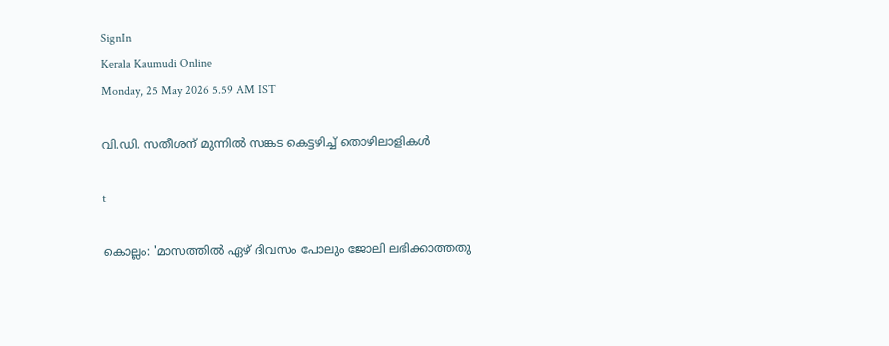SignIn
Kerala Kaumudi Online
Monday, 25 May 2026 5.59 AM IST

വി.ഡി. സതീശന് മുന്നിൽ സങ്കട കെട്ടഴിച്ച് തൊഴിലാളികൾ

t

കൊല്ലം: 'മാസത്തിൽ ഏഴ് ദിവസം പോലും ജോലി ലഭിക്കാത്തതു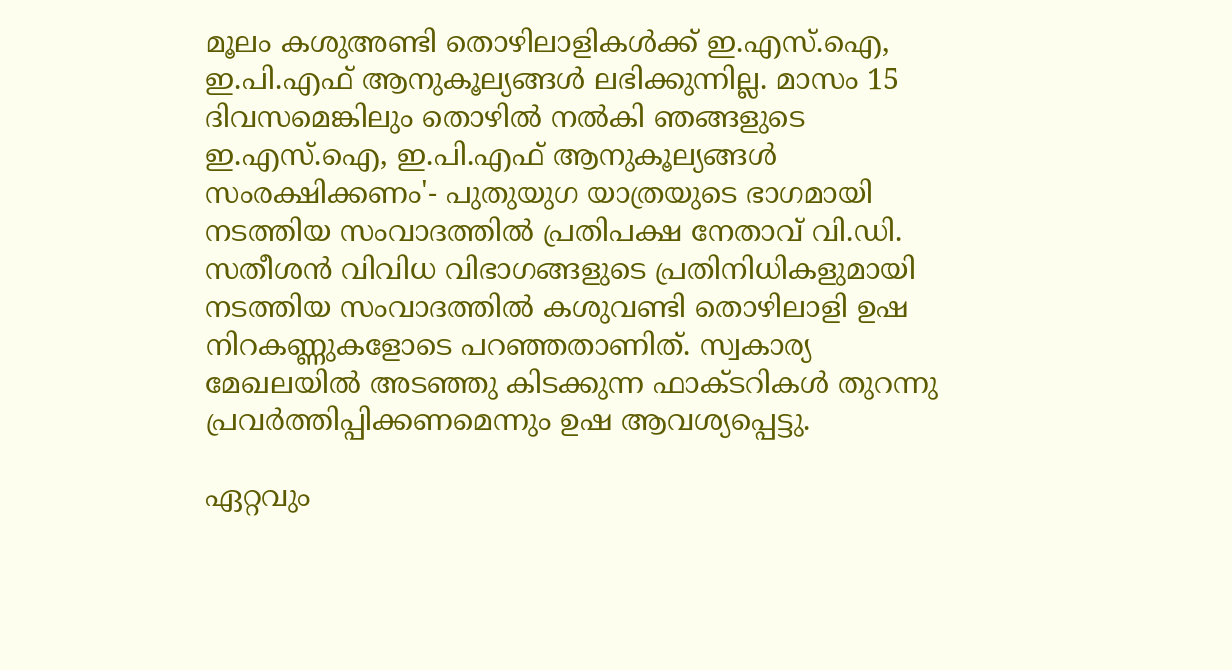മൂലം കശുഅണ്ടി തൊഴിലാളികൾക്ക് ഇ.എസ്.ഐ, ഇ.പി.എഫ് ആനുകൂല്യങ്ങൾ ലഭിക്കുന്നില്ല. മാസം 15 ദിവസമെങ്കിലും തൊഴിൽ നൽകി ഞങ്ങളുടെ ഇ.എസ്.ഐ, ഇ.പി.എഫ് ആനുകൂല്യങ്ങൾ സംരക്ഷിക്കണം'- പുതുയുഗ യാത്രയുടെ ഭാഗമായി നടത്തിയ സംവാദത്തിൽ പ്രതിപക്ഷ നേതാവ് വി.ഡി. സതീശൻ വിവിധ വിഭാഗങ്ങളുടെ പ്രതിനിധികളുമായി നടത്തിയ സംവാദത്തിൽ കശുവണ്ടി തൊഴിലാളി ഉഷ നിറകണ്ണുകളോടെ പറഞ്ഞതാണിത്. സ്വകാര്യ മേഖലയിൽ അടഞ്ഞു കിടക്കുന്ന ഫാക്ടറികൾ തുറന്നു പ്രവർത്തിപ്പിക്കണമെന്നും ഉഷ ആവശ്യപ്പെട്ടു.

ഏറ്റവും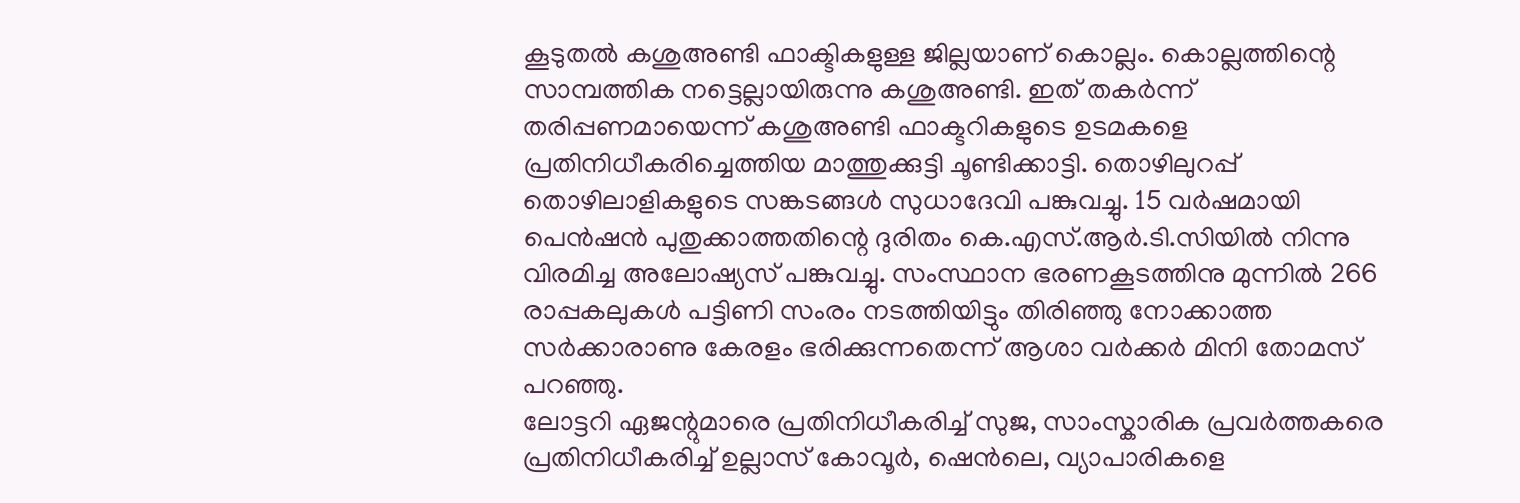കൂടുതൽ കശുഅണ്ടി ഫാക്ടികളുള്ള ജില്ലയാണ് കൊല്ലം. കൊല്ലത്തിന്റെ സാമ്പത്തിക നട്ടെല്ലായിരുന്നു കശുഅണ്ടി. ഇത് തകർന്ന് തരിപ്പണമായെന്ന് കശുഅണ്ടി ഫാക്ടറികളുടെ ഉടമകളെ പ്രതിനിധീകരിച്ചെത്തിയ മാത്തുക്കുട്ടി ചൂണ്ടിക്കാട്ടി. തൊഴിലുറപ്പ് തൊഴിലാളികളുടെ സങ്കടങ്ങൾ സുധാദേവി പങ്കുവച്ചു. 15 വർഷമായി പെൻഷൻ പുതുക്കാത്തതിന്റെ ദുരിതം കെ.എസ്.ആർ.ടി.സിയിൽ നിന്നു വിരമിച്ച അലോഷ്യസ് പങ്കുവച്ചു. സംസ്ഥാന ഭരണകൂടത്തിനു മുന്നിൽ 266 രാപ്പകലുകൾ പട്ടിണി സംരം നടത്തിയിട്ടും തിരിഞ്ഞു നോക്കാത്ത സർക്കാരാണു കേരളം ഭരിക്കുന്നതെന്ന് ആശാ വർക്കർ മിനി തോമസ് പറഞ്ഞു.
ലോട്ടറി ഏജന്റുമാരെ പ്രതിനിധീകരിച്ച് സുജ, സാംസ്കാരിക പ്രവർത്തകരെ പ്രതിനിധീകരിച്ച് ഉല്ലാസ് കോവൂർ, ഷെൻലെ, വ്യാപാരികളെ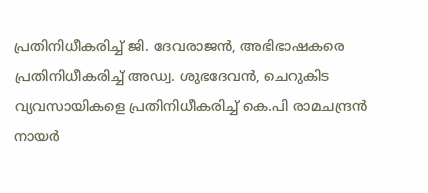പ്രതിനിധീകരിച്ച് ജി. ദേവരാജൻ, അഭിഭാഷകരെ പ്രതിനിധീകരിച്ച് അഡ്വ. ശുഭദേവൻ, ചെറുകിട വ്യവസായികളെ പ്രതിനിധീകരിച്ച് കെ.പി രാമചന്ദ്രൻ നായർ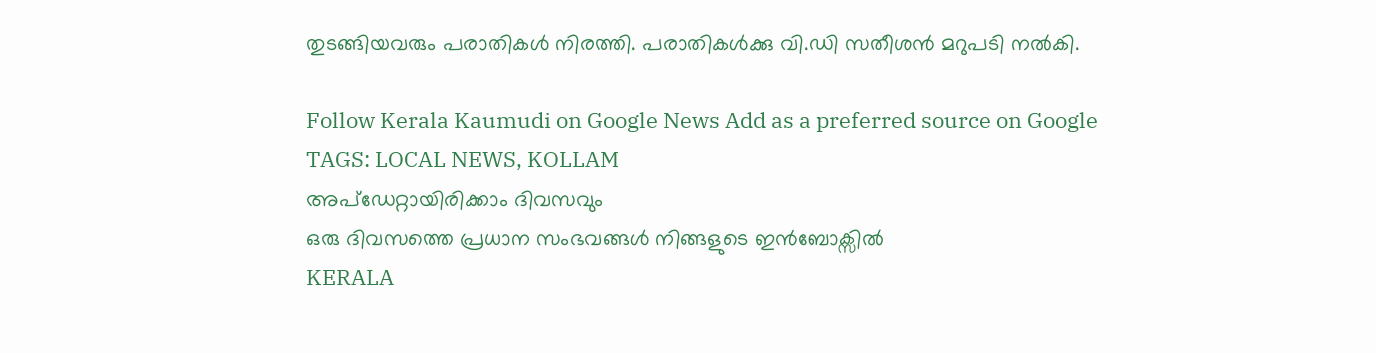തുടങ്ങിയവരും പരാതികൾ നിരത്തി. പരാതികൾക്കു വി.ഡി സതീശൻ മറുപടി നൽകി.

Follow Kerala Kaumudi on Google News Add as a preferred source on Google
TAGS: LOCAL NEWS, KOLLAM
അപ്ഡേറ്റായിരിക്കാം ദിവസവും
ഒരു ദിവസത്തെ പ്രധാന സംഭവങ്ങൾ നിങ്ങളുടെ ഇൻബോക്സിൽ
KERALA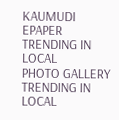KAUMUDI EPAPER
TRENDING IN LOCAL
PHOTO GALLERY
TRENDING IN LOCAL